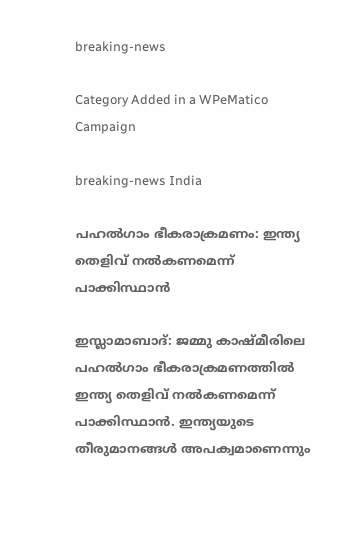breaking-news

Category Added in a WPeMatico Campaign

breaking-news India

പഹൽഗാം ഭീകരാക്രമണം: ഇന്ത്യ തെളിവ് നൽകണമെന്ന് പാക്കിസ്ഥാൻ

ഇസ്ലാമാബാദ്: ജമ്മു കാഷ്മീരിലെ പഹൽഗാം ഭീകരാക്രമണത്തിൽ ഇന്ത്യ തെളിവ് നൽകണമെന്ന് പാക്കിസ്ഥാൻ. ഇന്ത്യയുടെ തീരുമാനങ്ങൾ അപക്വമാണെന്നും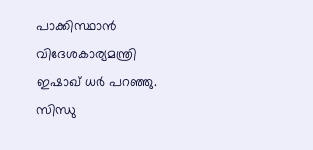പാക്കിസ്ഥാൻ വിദേശകാര്യമന്ത്രി ഇഷാഖ് ധർ പറഞ്ഞു. സിന്ധു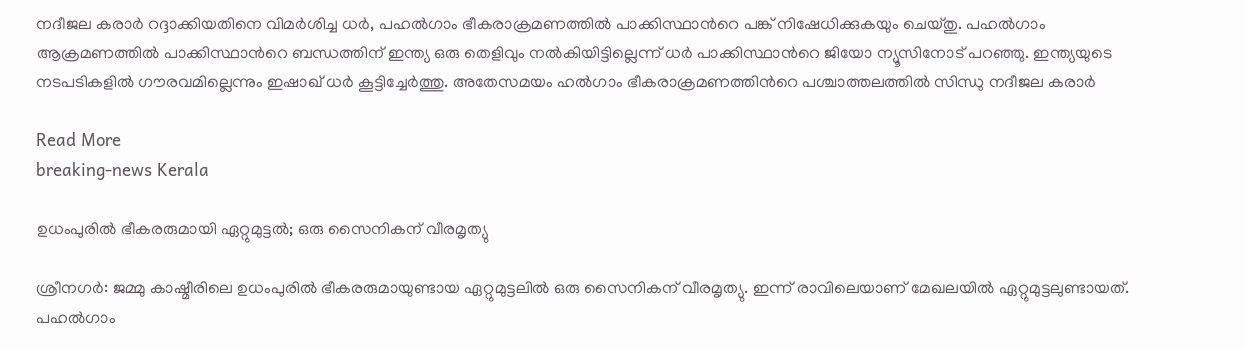നദീജല കരാർ റദ്ദാക്കിയതിനെ വിമർശിച്ച ധർ, പഹൽഗാം ഭീകരാക്രമണത്തിൽ പാക്കിസ്ഥാന്‍റെ പങ്ക് നിഷേധിക്കുകയും ചെയ്തു. പഹൽഗാം ആക്രമണത്തിൽ പാക്കിസ്ഥാന്‍റെ ബന്ധത്തിന് ഇന്ത്യ ഒരു തെളിവും നൽകിയിട്ടില്ലെന്ന് ധർ പാക്കിസ്ഥാന്‍റെ ജിയോ ന്യൂസിനോട് പറഞ്ഞു. ഇന്ത്യയുടെ നടപടികളിൽ ഗൗരവമില്ലെന്നും ഇഷാഖ് ധർ കൂട്ടിച്ചേർത്തു. അതേസമയം ഹൽഗാം ഭീകരാക്രമണത്തിന്‍റെ പശ്ചാത്തലത്തിൽ സിന്ധു നദീജല കരാർ

Read More
breaking-news Kerala

ഉധംപുരിൽ ഭീകരരുമായി ഏറ്റുമുട്ടൽ; ഒരു സൈനികന് വീരമൃത്യു

ശ്രീനഗർ: ജമ്മു കാഷ്മീരിലെ ഉധംപുരിൽ ഭീകരരുമായുണ്ടായ ഏറ്റുമുട്ടലിൽ ഒരു സൈനികന് വീരമൃത്യു. ഇന്ന് രാവിലെയാണ് മേഖലയിൽ ഏറ്റുമുട്ടലുണ്ടായത്. പഹൽഗാം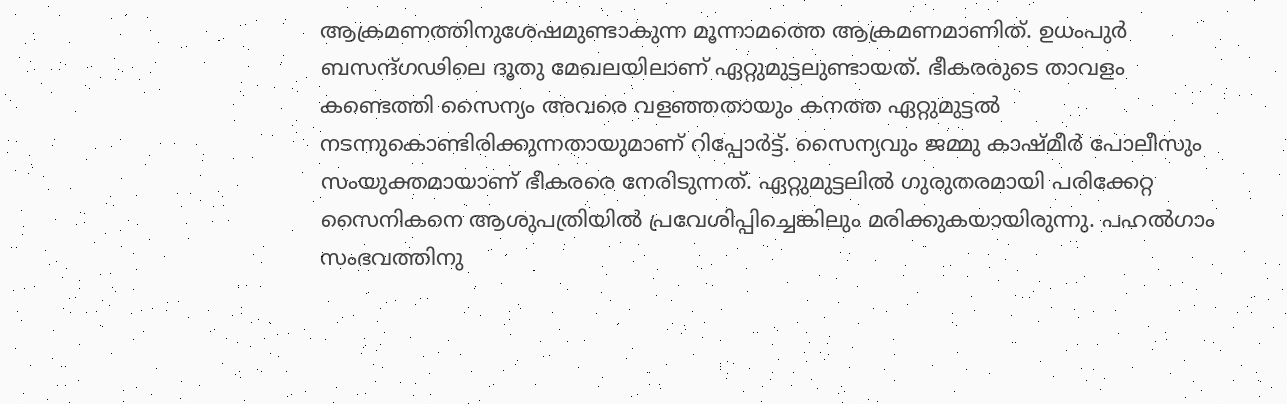ആക്രമണത്തിനുശേഷമുണ്ടാകുന്ന മൂന്നാമത്തെ ആക്രമണമാണിത്. ഉധംപുര്‍ ബസന്ദ്ഗഢിലെ ദൂതു മേഖലയിലാണ് ഏറ്റുമുട്ടലുണ്ടായത്. ഭീകരരുടെ താവളം കണ്ടെത്തി സൈന്യം അവരെ വളഞ്ഞതായും കനത്ത ഏറ്റുമുട്ടൽ നടന്നുകൊണ്ടിരിക്കുന്നതായുമാണ് റിപ്പോര്‍ട്ട്. സൈന്യവും ജമ്മു കാഷ്മീർ പോലീസും സംയുക്തമായാണ് ഭീകരരെ നേരിടുന്നത്. ഏറ്റുമുട്ടലിൽ ഗുരുതരമായി പരിക്കേറ്റ സൈനികനെ ആശുപത്രിയിൽ പ്രവേശിപ്പിച്ചെങ്കിലും മരിക്കുകയായിരുന്നു. പഹല്‍ഗാം സംഭവത്തിനു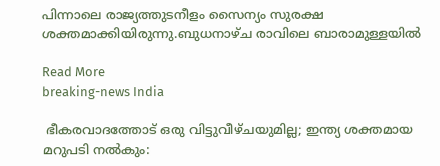പിന്നാലെ രാജ്യത്തുടനീളം സൈന്യം സുരക്ഷ ശക്തമാക്കിയിരുന്നു.ബുധനാഴ്ച രാവിലെ ബാരാമുള്ളയില്‍

Read More
breaking-news India

 ഭീകരവാദത്തോട് ഒരു വിട്ടുവീഴ്ചയുമില്ല; ഇന്ത്യ ശക്തമായ മറുപടി നൽകും: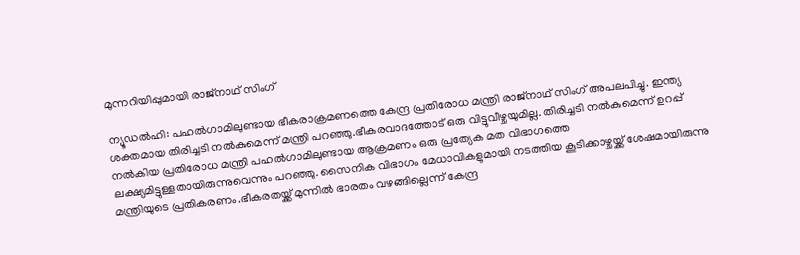മുന്നറിയിപ്പുമായി രാജ്നാഥ് സിംഗ്

ന്യൂഡൽഹി: പഹൽഗാമിലുണ്ടായ ഭീകരാക്രമണത്തെ കേന്ദ്ര പ്രതിരോധ മന്ത്രി രാജ്നാഥ് സിംഗ് അപലപിച്ചു. ഇന്ത്യ ശക്തമായ തിരിച്ചടി നൽകുമെന്ന് മന്ത്രി പറഞ്ഞു.ഭീകരവാദത്തോട് ഒരു വിട്ടുവീഴ്ചയുമില്ല. തിരിച്ചടി നൽകുമെന്ന് ഉറപ്പ് നൽകിയ പ്രതിരോധ മന്ത്രി പഹൽഗാമിലുണ്ടായ ആക്രമണം ഒരു പ്രത്യേക മത വിഭാഗത്തെ ലക്ഷ്യമിട്ടുള്ളതായിരുന്നുവെന്നും പറഞ്ഞു. സൈനിക വിഭാഗം മേധാവികളുമായി നടത്തിയ കൂടിക്കാഴ്ചയ്ക്ക് ശേഷമായിരുന്നു മന്ത്രിയുടെ പ്രതികരണം.ഭീകരതയ്ക്ക് മുന്നിൽ ഭാരതം വഴങ്ങില്ലെന്ന് കേന്ദ്ര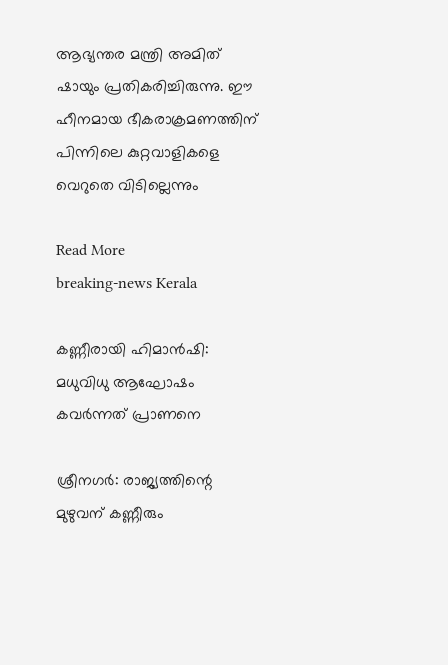ആഭ്യന്തര മന്ത്രി അമിത് ഷായും പ്രതികരിച്ചിരുന്നു. ഈ ഹീനമായ ഭീകരാക്രമണത്തിന് പിന്നിലെ കുറ്റവാളികളെ വെറുതെ വിടില്ലെന്നും

Read More
breaking-news Kerala

കണ്ണീരായി ഹിമാൻഷി: മധുവിധു ആഘോഷം കവർന്നത് പ്രാണനെ

ശ്രീനഗർ: രാജ്യത്തിന്റെ മുഴുവന്‌ കണ്ണീരും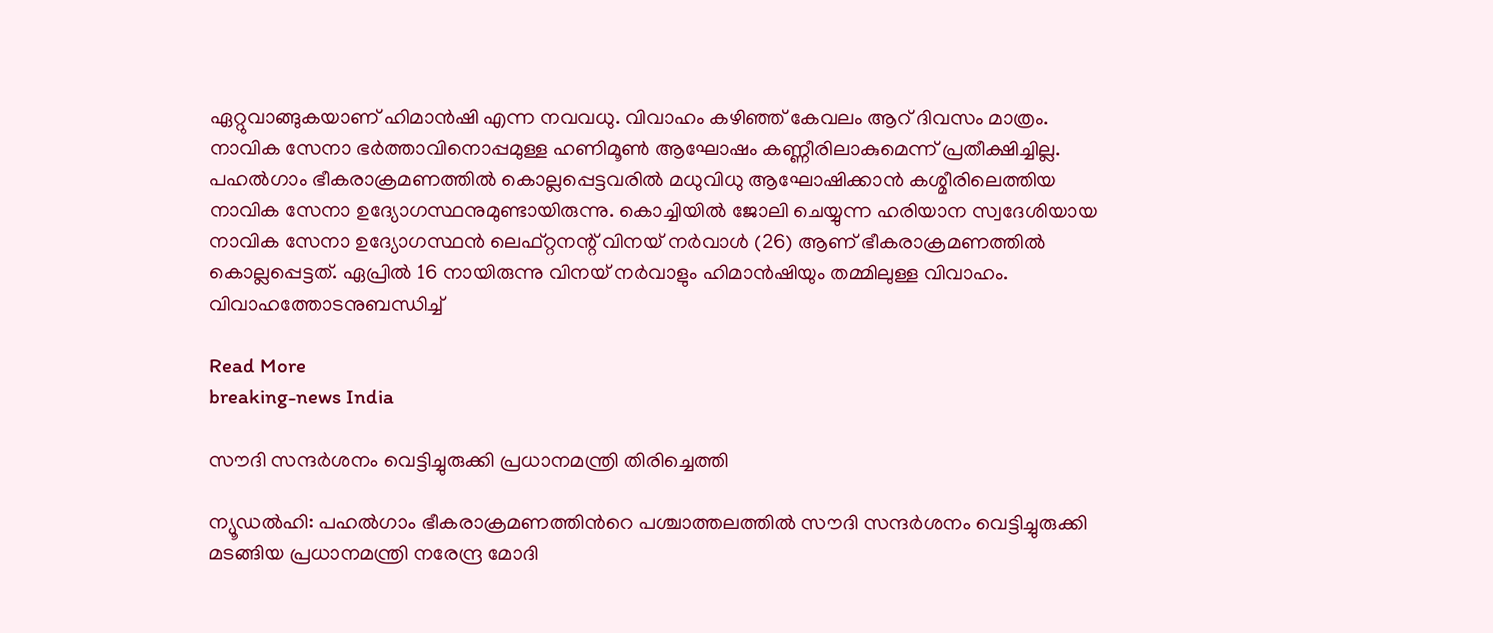ഏറ്റുവാങ്ങുകയാണ് ഹിമാൻഷി എന്ന നവവധു. വിവാഹം കഴിഞ്ഞ് കേവലം ആറ് ദിവസം മാത്രം. നാവിക സേനാ ഭർത്താവിനൊപ്പമുള്ള ഹണിമൂൺ ആഘോഷം കണ്ണീരിലാകുമെന്ന് പ്രതീക്ഷിച്ചില്ല. പഹൽഗാം ഭീകരാക്രമണത്തിൽ കൊല്ലപ്പെട്ടവരിൽ മധുവിധു ആഘോഷിക്കാൻ കശ്മീരിലെത്തിയ നാവിക സേനാ ഉദ്യോഗസ്ഥനുമുണ്ടായിരുന്നു. കൊച്ചിയിൽ ജോലി ചെയ്യുന്ന ഹരിയാന സ്വദേശിയായ നാവിക സേനാ ഉദ്യോഗസ്ഥൻ ലെഫ്റ്റനന്റ് വിനയ് നർവാൾ (26) ആണ് ഭീകരാക്രമണത്തിൽ കൊല്ലപ്പെട്ടത്. ഏപ്രിൽ 16 നായിരുന്നു വിനയ് നർവാളും ഹിമാൻഷിയും തമ്മിലുള്ള വിവാഹം. വിവാഹത്തോടനുബന്ധിച്ച്

Read More
breaking-news India

സൗദി സന്ദർശനം വെട്ടിച്ചുരുക്കി പ്രധാനമന്ത്രി തിരിച്ചെത്തി

ന്യൂഡൽഹി: പഹൽഗാം ഭീകരാക്രമണത്തിന്‍റെ പശ്ചാത്തലത്തില്‍ സൗദി സന്ദർശനം വെട്ടിച്ചുരുക്കി മടങ്ങിയ പ്രധാനമന്ത്രി നരേന്ദ്ര മോദി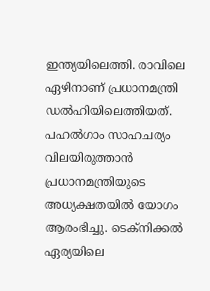ഇന്ത്യയിലെത്തി. രാവിലെ ഏഴിനാണ് പ്രധാനമന്ത്രി ഡൽഹിയിലെത്തിയത്. പഹൽഗാം സാഹചര്യം വിലയിരുത്താൻ പ്രധാനമന്ത്രിയുടെ അധ്യക്ഷതയിൽ യോഗം ആരംഭിച്ചു. ടെക്നിക്കൽ ഏര്യയിലെ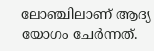ലോഞ്ചിലാണ് ആദ്യ യോഗം ചേർന്നത്.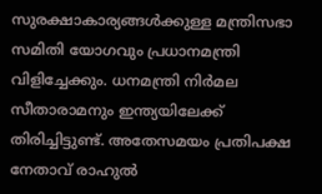സുരക്ഷാകാര്യങ്ങൾക്കുള്ള മന്ത്രിസഭാ സമിതി യോഗവും പ്രധാനമന്ത്രി വിളിച്ചേക്കും. ധനമന്ത്രി നിർമല സീതാരാമനും ഇന്ത്യയിലേക്ക് തിരിച്ചിട്ടുണ്ട്. അതേസമയം പ്രതിപക്ഷ നേതാവ് രാഹുൽ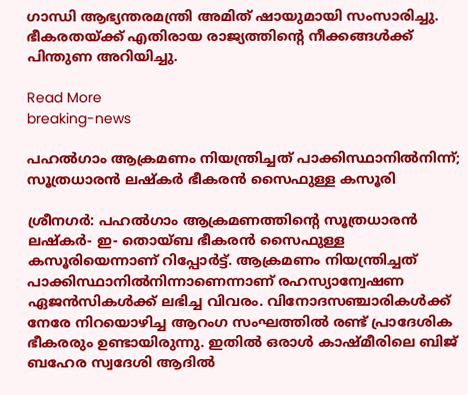ഗാന്ധി ആഭ്യന്തരമന്ത്രി അമിത് ഷായുമായി സംസാരിച്ചു. ഭീകരതയ്ക്ക് എതിരായ രാജ്യത്തിന്‍റെ നീക്കങ്ങൾക്ക് പിന്തുണ അറിയിച്ചു.

Read More
breaking-news

പഹല്‍ഗാം ആക്രമണം നിയന്ത്രിച്ചത് പാക്കിസ്ഥാനില്‍നിന്ന്; സൂത്രധാരന്‍ ലഷ്‌കര്‍ ഭീകരൻ സൈഫുള്ള കസൂരി

ശ്രീനഗര്‍: പഹല്‍ഗാം ആക്രമണത്തിന്‍റെ സൂത്രധാരന്‍ ലഷ്‌കര്‍- ഇ- തൊയ്ബ ഭീകരന്‍ സൈഫുള്ള കസൂരിയെന്നാണ് റിപ്പോർട്ട്. ആക്രമണം നിയന്ത്രിച്ചത് പാക്കിസ്ഥാനില്‍നിന്നാണെന്നാണ് രഹസ്യാന്വേഷണ ഏജന്‍സികള്‍ക്ക് ലഭിച്ച വിവരം. വിനോദസഞ്ചാരികള്‍ക്ക് നേരേ നിറയൊഴിച്ച ആറംഗ സംഘത്തില്‍ രണ്ട് പ്രാദേശിക ഭീകരരും ഉണ്ടായിരുന്നു. ഇതില്‍ ഒരാള്‍ കാഷ്മീരിലെ ബിജ് ബഹേര സ്വദേശി ആദില്‍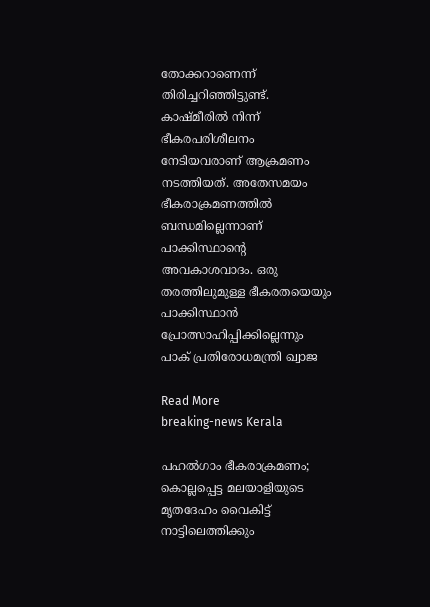തോക്കറാണെന്ന് തിരിച്ചറിഞ്ഞിട്ടുണ്ട്. കാഷ്മീരില്‍ നിന്ന് ഭീകരപരിശീലനം നേടിയവരാണ് ആക്രമണം നടത്തിയത്. അതേസമയം ഭീകരാക്രമണത്തിൽ ബന്ധമില്ലെന്നാണ് പാക്കിസ്ഥാന്‍റെ അവകാശവാദം. ഒരു തരത്തിലുമുള്ള ഭീകരതയെയും പാക്കിസ്ഥാൻ പ്രോത്സാഹിപ്പിക്കില്ലെന്നും പാക് പ്രതിരോധമന്ത്രി ഖ്വാജ

Read More
breaking-news Kerala

പഹല്‍ഗാം ഭീകരാക്രമണം; കൊല്ലപ്പെട്ട മലയാളിയുടെ മൃതദേഹം വൈകിട്ട് നാട്ടിലെത്തിക്കും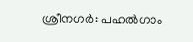ശ്രീനഗര്‍: പഹല്‍ഗാം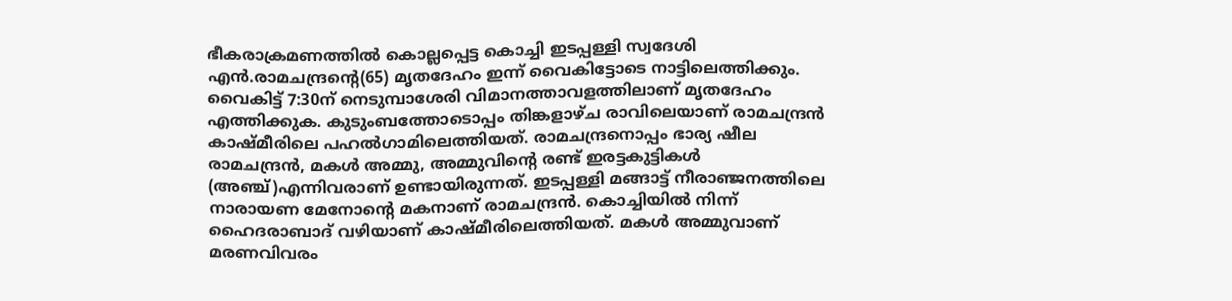ഭീകരാക്രമണത്തില്‍ കൊല്ലപ്പെട്ട കൊച്ചി ഇടപ്പള്ളി സ്വദേശി എന്‍.രാമചന്ദ്രന്‍റെ(65) മൃതദേഹം ഇന്ന് വൈകിട്ടോടെ നാട്ടിലെത്തിക്കും. വൈകിട്ട് 7:30ന് നെടുമ്പാശേരി വിമാനത്താവളത്തിലാണ് മൃതദേഹം എത്തിക്കുക. കുടുംബത്തോടൊപ്പം തിങ്കളാഴ്ച രാവിലെയാണ് രാമചന്ദ്രൻ കാഷ്മീരിലെ പഹൽഗാമിലെത്തിയത്. രാമചന്ദ്രനൊപ്പം ഭാര്യ ഷീല രാമചന്ദ്രൻ, മകൾ അമ്മു, അമ്മുവിന്‍റെ രണ്ട് ഇരട്ടകുട്ടികള്‍ (അഞ്ച്)എന്നിവരാണ് ഉണ്ടായിരുന്നത്. ഇടപ്പള്ളി മങ്ങാട്ട് നീരാഞ്ജനത്തിലെ നാരായണ മേനോന്‍റെ മകനാണ് രാമചന്ദ്രൻ. കൊച്ചിയിൽ നിന്ന് ഹൈദരാബാദ് വഴിയാണ് കാഷ്മീരിലെത്തിയത്. മകൾ അമ്മുവാണ് മരണവിവരം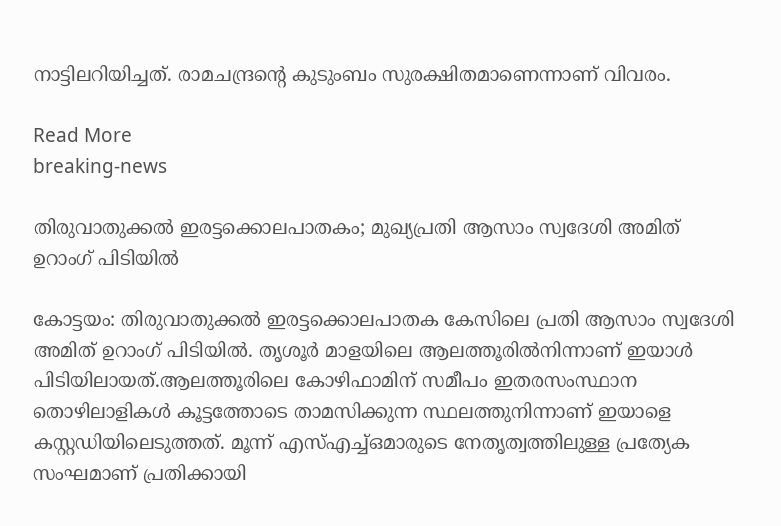നാട്ടിലറിയിച്ചത്. രാമചന്ദ്രന്‍റെ കുടുംബം സുരക്ഷിതമാണെന്നാണ് വിവരം.

Read More
breaking-news

തിരുവാതുക്കൽ ഇരട്ടക്കൊലപാതകം; മുഖ്യപ്രതി ആസാം സ്വദേശി അമിത് ഉറാംഗ് പിടിയിൽ

കോട്ടയം: തിരുവാതുക്കൽ ഇരട്ടക്കൊലപാതക കേസിലെ പ്രതി ആസാം സ്വദേശി അമിത് ഉറാംഗ് പിടിയിൽ. തൃശൂർ മാളയിലെ ആലത്തൂരിൽനിന്നാണ് ഇയാൾ പിടിയിലായത്.ആലത്തൂരിലെ കോഴിഫാമിന് സമീപം ഇതരസംസ്ഥാന തൊഴിലാളികള്‍ കൂട്ടത്തോടെ താമസിക്കുന്ന സ്ഥലത്തുനിന്നാണ് ഇയാളെ കസ്റ്റഡിയിലെടുത്തത്. മൂന്ന് എസ്എച്ച്ഒമാരുടെ നേതൃത്വത്തിലുള്ള പ്രത്യേക സംഘമാണ് പ്രതിക്കായി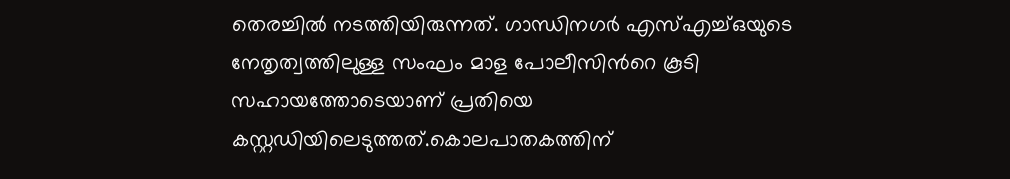തെരച്ചില്‍ നടത്തിയിരുന്നത്. ഗാന്ധിനഗര്‍ എസ്എച്ച്ഒയുടെ നേതൃത്വത്തിലുള്ള സംഘം മാള പോലീസിന്‍റെ കൂടി സഹായത്തോടെയാണ് പ്രതിയെ കസ്റ്റഡിയിലെടുത്തത്.കൊലപാതകത്തിന്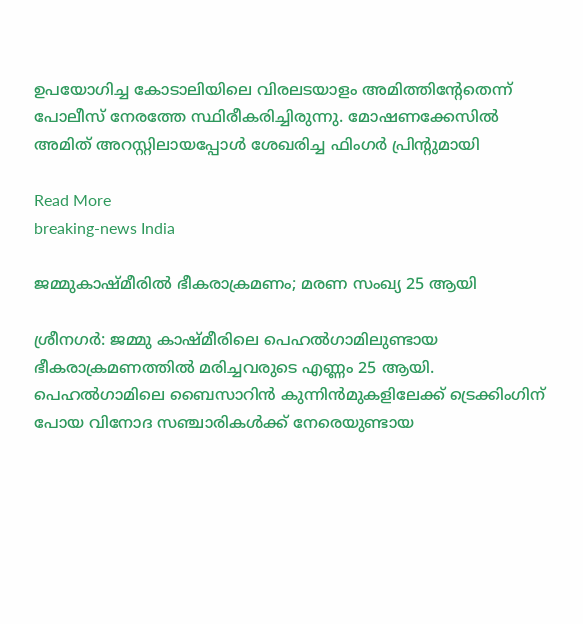ഉപയോഗിച്ച കോടാലിയിലെ വിരലടയാളം അമിത്തിന്‍റേതെന്ന് പോലീസ് നേരത്തേ സ്ഥിരീകരിച്ചിരുന്നു. മോഷണക്കേസിൽ അമിത് അറസ്റ്റിലായപ്പോൾ ശേഖരിച്ച ഫിംഗർ പ്രിന്‍റുമായി

Read More
breaking-news India

ജമ്മുകാഷ്മീരിൽ ഭീകരാക്രമണം; മരണ സംഖ്യ 25 ആയി

ശ്രീനഗർ: ജമ്മു കാഷ്മീരിലെ പെഹൽഗാമിലുണ്ടായ ഭീകരാക്രമണത്തിൽ മരിച്ചവരുടെ എണ്ണം 25 ആയി. പെഹൽഗാമിലെ ബൈസാറിൻ കുന്നിൻമുകളിലേക്ക് ട്രെക്കിംഗിന് പോയ വിനോദ സഞ്ചാരികൾക്ക് നേരെയുണ്ടായ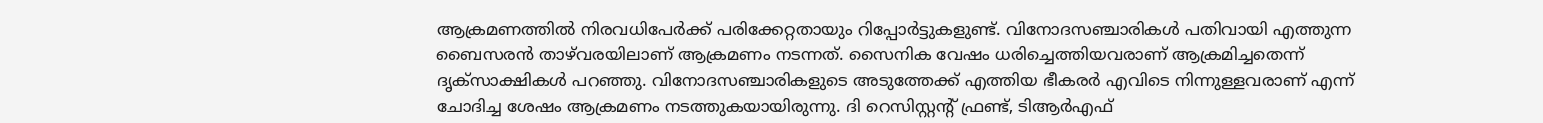ആക്രമണത്തിൽ നിരവധിപേർക്ക് പരിക്കേറ്റതായും റിപ്പോർട്ടുകളുണ്ട്. വിനോദസഞ്ചാരികൾ പതിവായി എത്തുന്ന ബൈസരൻ താഴ്‌വരയിലാണ് ആക്രമണം നടന്നത്. സൈനിക വേഷം ധരിച്ചെത്തിയവരാണ് ആക്രമിച്ചതെന്ന് ദൃക്സാക്ഷികൾ പറഞ്ഞു. വിനോദസഞ്ചാരികളുടെ അടുത്തേക്ക് എത്തിയ ഭീകരർ എവിടെ നിന്നുള്ളവരാണ് എന്ന് ചോദിച്ച ശേഷം ആക്രമണം നടത്തുകയായിരുന്നു. ദി റെസിസ്റ്റന്‍റ് ഫ്രണ്ട്, ടിആർഎഫ്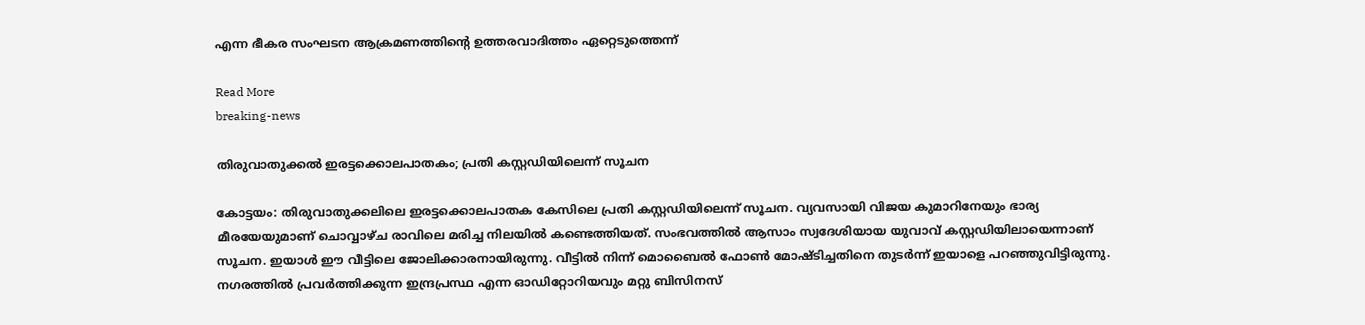എന്ന ഭീകര സംഘടന ആക്രമണത്തിന്‍റെ ഉത്തരവാദിത്തം ഏറ്റെടുത്തെന്ന്

Read More
breaking-news

തിരുവാതുക്കൽ ഇരട്ടക്കൊലപാതകം; പ്രതി കസ്റ്റഡിയിലെന്ന് സൂചന

കോട്ടയം: തിരുവാതുക്കലിലെ ഇരട്ടക്കൊലപാതക കേസിലെ പ്രതി കസ്റ്റഡിയിലെന്ന് സൂചന. വ്യവസായി വിജയ കുമാറിനേയും ഭാര്യ മീരയേയുമാണ് ചൊവ്വാഴ്ച രാവിലെ മരിച്ച നിലയിൽ കണ്ടെത്തിയത്. സംഭവത്തിൽ ആസാം സ്വദേശിയായ യുവാവ് കസ്റ്റഡിയിലായെന്നാണ് സൂചന. ഇയാൾ ഈ വീട്ടിലെ ജോലിക്കാരനായിരുന്നു. വീട്ടിൽ നിന്ന് മൊബൈൽ ഫോൺ മോഷ്ടിച്ചതിനെ തുടർന്ന് ഇയാളെ പറഞ്ഞുവിട്ടിരുന്നു. നഗരത്തിൽ പ്രവര്‍ത്തിക്കുന്ന ഇന്ദ്രപ്രസ്ഥ എന്ന ഓ‍ഡിറ്റോറിയവും മറ്റു ബിസിനസ്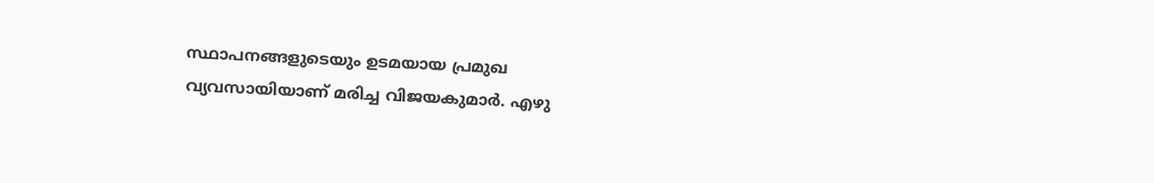സ്ഥാപനങ്ങളുടെയും ഉടമയായ പ്രമുഖ വ്യവസായിയാണ് മരിച്ച വിജയകുമാര്‍. എഴു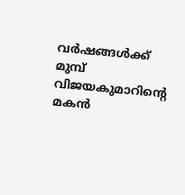വർഷങ്ങൾക്ക് മുമ്പ് വിജയകുമാറിന്‍റെ മകൻ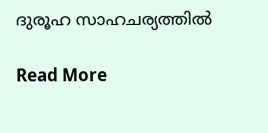ദുരൂഹ സാഹചര്യത്തിൽ

Read More